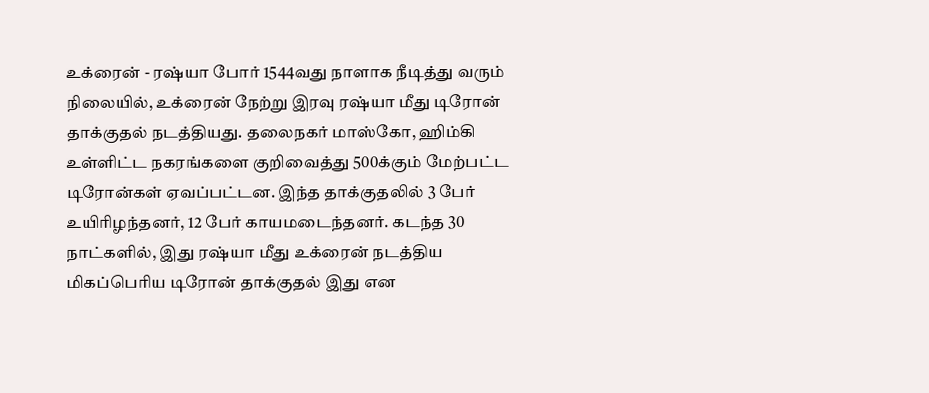உக்ரைன் - ரஷ்யா போர் 1544வது நாளாக நீடித்து வரும் நிலையில், உக்ரைன் நேற்று இரவு ரஷ்யா மீது டிரோன் தாக்குதல் நடத்தியது. தலைநகர் மாஸ்கோ, ஹிம்கி உள்ளிட்ட நகரங்களை குறிவைத்து 500க்கும் மேற்பட்ட டிரோன்கள் ஏவப்பட்டன. இந்த தாக்குதலில் 3 பேர் உயிரிழந்தனர், 12 பேர் காயமடைந்தனர். கடந்த 30 நாட்களில், இது ரஷ்யா மீது உக்ரைன் நடத்திய மிகப்பெரிய டிரோன் தாக்குதல் இது என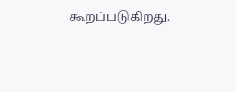கூறப்படுகிறது.